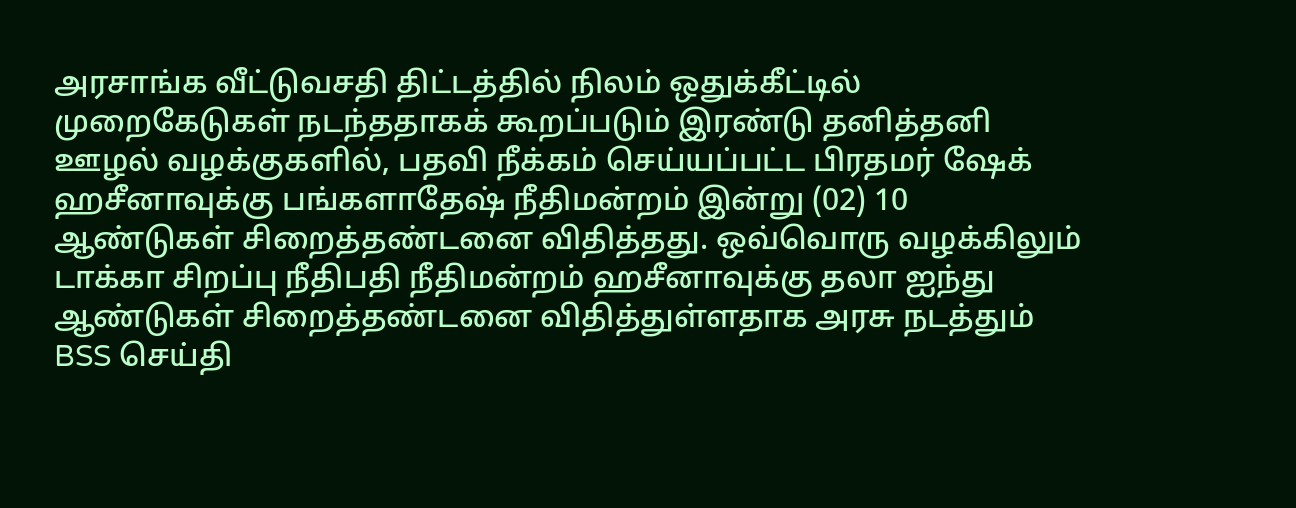அரசாங்க வீட்டுவசதி திட்டத்தில் நிலம் ஒதுக்கீட்டில் முறைகேடுகள் நடந்ததாகக் கூறப்படும் இரண்டு தனித்தனி ஊழல் வழக்குகளில், பதவி நீக்கம் செய்யப்பட்ட பிரதமர் ஷேக் ஹசீனாவுக்கு பங்களாதேஷ் நீதிமன்றம் இன்று (02) 10 ஆண்டுகள் சிறைத்தண்டனை விதித்தது. ஒவ்வொரு வழக்கிலும் டாக்கா சிறப்பு நீதிபதி நீதிமன்றம் ஹசீனாவுக்கு தலா ஐந்து ஆண்டுகள் சிறைத்தண்டனை விதித்துள்ளதாக அரசு நடத்தும் BSS செய்தி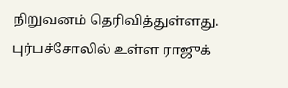நிறுவனம் தெரிவித்துள்ளது. புர்பச்சோலில் உள்ள ராஜுக்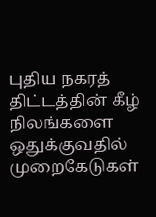புதிய நகரத் திட்டத்தின் கீழ் நிலங்களை ஒதுக்குவதில் முறைகேடுகள்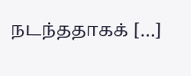நடந்ததாகக் […]